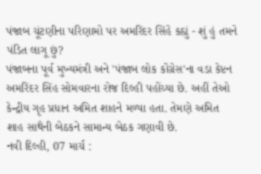પંજાબ ચૂંટણીના પરિણામો પર અમરિંદર સિંહે કહ્યું - શું હું તમને પંડિત લાગૂ છું?
પંજાબના પૂર્વ મુખ્યમંત્રી અને 'પંજાબ લોક કોંગ્રેસ'ના વડા કેપ્ટન અમરિંદર સિંહ સોમવારના રોજ દિલ્હી પહોંચ્યા છે. અહીં તેઓ કેન્દ્રીય ગૃહ પ્રધાન અમિત શાહને મળ્યા હતા. તેમણે અમિત શાહ સાથેની બેઠકને સામાન્ય બેઠક ગણાવી છે.
નવી દિલ્હી, 07 માર્ચ :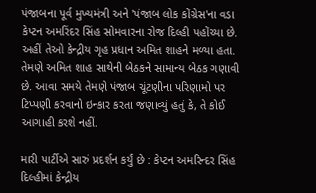પંજાબના પૂર્વ મુખ્યમંત્રી અને 'પંજાબ લોક કોંગ્રેસ'ના વડા કેપ્ટન અમરિંદર સિંહ સોમવારના રોજ દિલ્હી પહોંચ્યા છે. અહીં તેઓ કેન્દ્રીય ગૃહ પ્રધાન અમિત શાહને મળ્યા હતા. તેમણે અમિત શાહ સાથેની બેઠકને સામાન્ય બેઠક ગણાવી છે. આવા સમયે તેમણે પંજાબ ચૂંટણીના પરિણામો પર ટિપ્પણી કરવાનો ઇન્કાર કરતા જણાવ્યું હતું કે, તે કોઈ આગાહી કરશે નહીં.

મારી પાર્ટીએ સારું પ્રદર્શન કર્યું છે : કેપ્ટન અમરિન્દર સિંહ
દિલ્હીમાં કેન્દ્રીય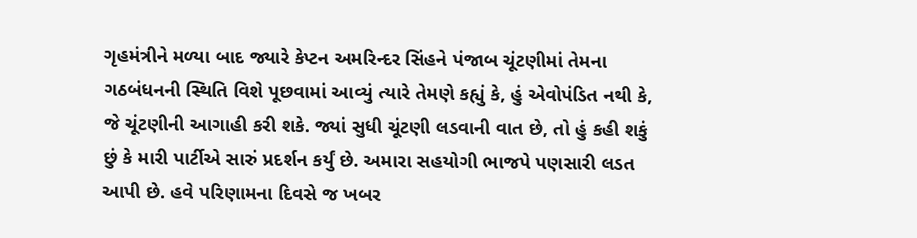ગૃહમંત્રીને મળ્યા બાદ જ્યારે કેપ્ટન અમરિન્દર સિંહને પંજાબ ચૂંટણીમાં તેમના ગઠબંધનની સ્થિતિ વિશે પૂછવામાં આવ્યું ત્યારે તેમણે કહ્યું કે, હું એવોપંડિત નથી કે, જે ચૂંટણીની આગાહી કરી શકે. જ્યાં સુધી ચૂંટણી લડવાની વાત છે, તો હું કહી શકું છું કે મારી પાર્ટીએ સારું પ્રદર્શન કર્યું છે. અમારા સહયોગી ભાજપે પણસારી લડત આપી છે. હવે પરિણામના દિવસે જ ખબર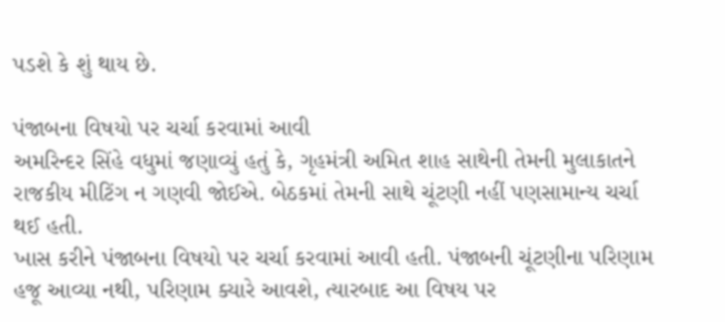પડશે કે શું થાય છે.

પંજાબના વિષયો પર ચર્ચા કરવામાં આવી
અમરિન્દર સિંહે વધુમાં જણાવ્યું હતું કે, ગૃહમંત્રી અમિત શાહ સાથેની તેમની મુલાકાતને રાજકીય મીટિંગ ન ગણવી જોઈએ. બેઠકમાં તેમની સાથે ચૂંટણી નહીં પણસામાન્ય ચર્ચા થઈ હતી.
ખાસ કરીને પંજાબના વિષયો પર ચર્ચા કરવામાં આવી હતી. પંજાબની ચૂંટણીના પરિણામ હજૂ આવ્યા નથી, પરિણામ ક્યારે આવશે, ત્યારબાદ આ વિષય પર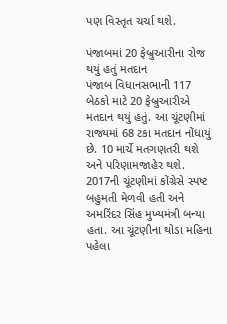પણ વિસ્તૃત ચર્ચા થશે.

પંજાબમાં 20 ફેબ્રુઆરીના રોજ થયું હતું મતદાન
પંજાબ વિધાનસભાની 117 બેઠકો માટે 20 ફેબ્રુઆરીએ મતદાન થયું હતું. આ ચૂંટણીમાં રાજ્યમાં 68 ટકા મતદાન નોંધાયું છે. 10 માર્ચે મતગણતરી થશે અને પરિણામજાહેર થશે.
2017ની ચૂંટણીમાં કોંગ્રેસે સ્પષ્ટ બહુમતી મેળવી હતી અને અમરિંદર સિંહ મુખ્યમંત્રી બન્યા હતા. આ ચૂંટણીના થોડા મહિના પહેલા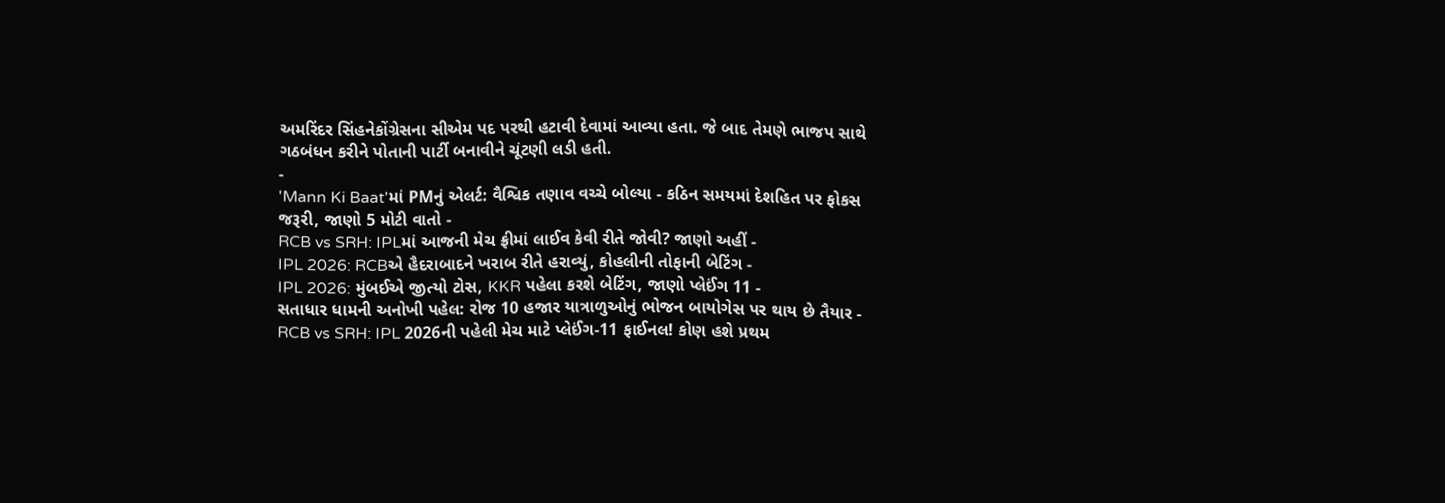અમરિંદર સિંહનેકોંગ્રેસના સીએમ પદ પરથી હટાવી દેવામાં આવ્યા હતા. જે બાદ તેમણે ભાજપ સાથે ગઠબંધન કરીને પોતાની પાર્ટી બનાવીને ચૂંટણી લડી હતી.
-
'Mann Ki Baat'માં PMનું એલર્ટ: વૈશ્વિક તણાવ વચ્ચે બોલ્યા - કઠિન સમયમાં દેશહિત પર ફોકસ જરૂરી, જાણો 5 મોટી વાતો -
RCB vs SRH: IPLમાં આજની મેચ ફ્રીમાં લાઈવ કેવી રીતે જોવી? જાણો અહીં -
IPL 2026: RCBએ હૈદરાબાદને ખરાબ રીતે હરાવ્યું, કોહલીની તોફાની બેટિંગ -
IPL 2026: મુંબઈએ જીત્યો ટોસ, KKR પહેલા કરશે બેટિંગ, જાણો પ્લેઈંગ 11 -
સતાધાર ધામની અનોખી પહેલ: રોજ 10 હજાર યાત્રાળુઓનું ભોજન બાયોગેસ પર થાય છે તૈયાર -
RCB vs SRH: IPL 2026ની પહેલી મેચ માટે પ્લેઈંગ-11 ફાઈનલ! કોણ હશે પ્રથમ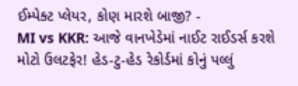ઈમ્પેક્ટ પ્લેયર, કોણ મારશે બાજી? -
MI vs KKR: આજે વાનખેડેમાં નાઈટ રાઈડર્સ કરશે મોટો ઉલટફેર! હેડ-ટુ-હેડ રેકોર્ડમાં કોનું પલ્લું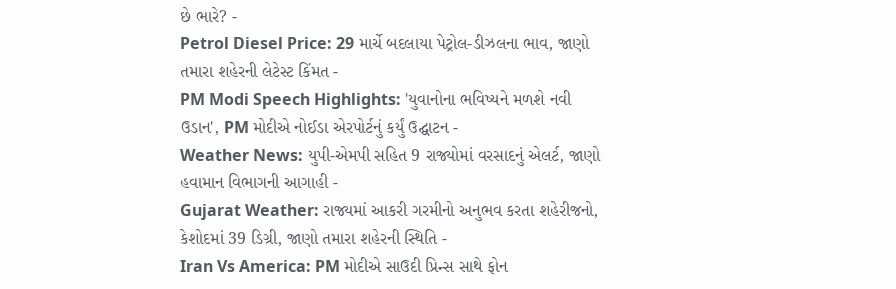છે ભારે? -
Petrol Diesel Price: 29 માર્ચે બદલાયા પેટ્રોલ-ડીઝલના ભાવ, જાણો તમારા શહેરની લેટેસ્ટ કિંમત -
PM Modi Speech Highlights: 'યુવાનોના ભવિષ્યને મળશે નવી ઉડાન', PM મોદીએ નોઈડા એરપોર્ટનું કર્યું ઉદ્ઘાટન -
Weather News: યુપી-એમપી સહિત 9 રાજ્યોમાં વરસાદનું એલર્ટ, જાણો હવામાન વિભાગની આગાહી -
Gujarat Weather: રાજ્યમાં આકરી ગરમીનો અનુભવ કરતા શહેરીજનો, કેશોદમાં 39 ડિગ્રી, જાણો તમારા શહેરની સ્થિતિ -
Iran Vs America: PM મોદીએ સાઉદી પ્રિન્સ સાથે ફોન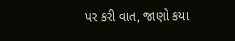પર કરી વાત, જાણો કયા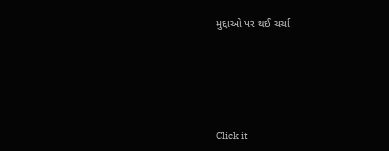મુદ્દાઓ પર થઈ ચર્ચા







Click it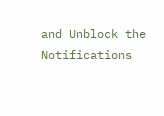and Unblock the Notifications